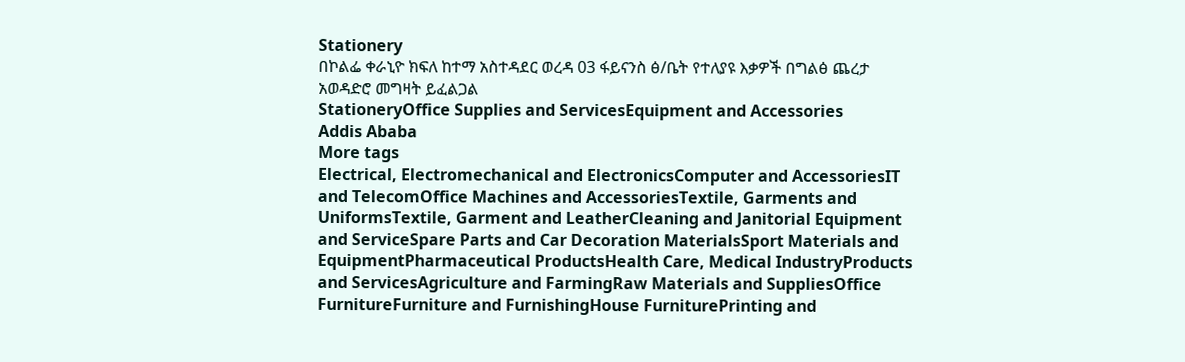Stationery
በኮልፌ ቀራኒዮ ክፍለ ከተማ አስተዳደር ወረዳ 03 ፋይናንስ ፅ/ቤት የተለያዩ እቃዎች በግልፅ ጨረታ አወዳድሮ መግዛት ይፈልጋል
StationeryOffice Supplies and ServicesEquipment and Accessories
Addis Ababa
More tags
Electrical, Electromechanical and ElectronicsComputer and AccessoriesIT and TelecomOffice Machines and AccessoriesTextile, Garments and UniformsTextile, Garment and LeatherCleaning and Janitorial Equipment and ServiceSpare Parts and Car Decoration MaterialsSport Materials and EquipmentPharmaceutical ProductsHealth Care, Medical IndustryProducts and ServicesAgriculture and FarmingRaw Materials and SuppliesOffice FurnitureFurniture and FurnishingHouse FurniturePrinting and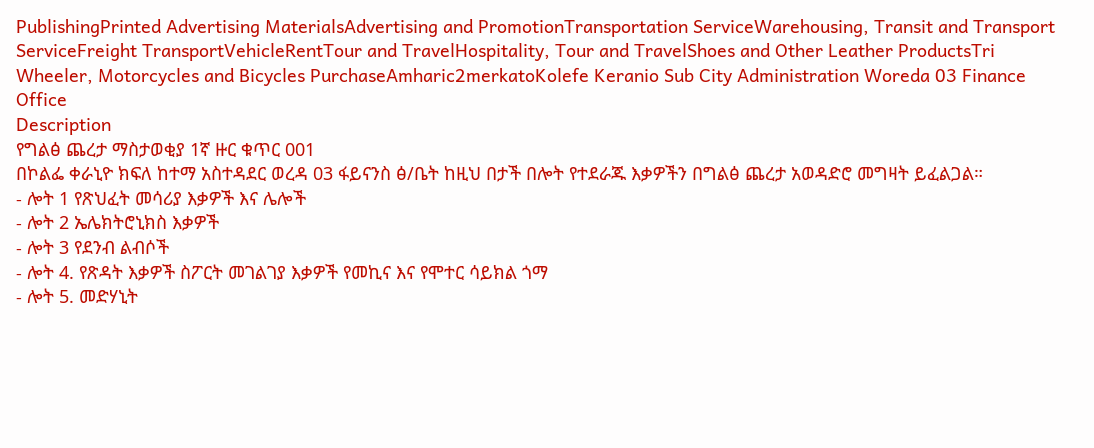PublishingPrinted Advertising MaterialsAdvertising and PromotionTransportation ServiceWarehousing, Transit and Transport ServiceFreight TransportVehicleRentTour and TravelHospitality, Tour and TravelShoes and Other Leather ProductsTri Wheeler, Motorcycles and Bicycles PurchaseAmharic2merkatoKolefe Keranio Sub City Administration Woreda 03 Finance Office
Description
የግልፅ ጨረታ ማስታወቂያ 1ኛ ዙር ቁጥር 001
በኮልፌ ቀራኒዮ ክፍለ ከተማ አስተዳደር ወረዳ 03 ፋይናንስ ፅ/ቤት ከዚህ በታች በሎት የተደራጁ እቃዎችን በግልፅ ጨረታ አወዳድሮ መግዛት ይፈልጋል።
- ሎት 1 የጽህፈት መሳሪያ እቃዎች እና ሌሎች
- ሎት 2 ኤሌክትሮኒክስ እቃዎች
- ሎት 3 የደንብ ልብሶች
- ሎት 4. የጽዳት እቃዎች ስፖርት መገልገያ እቃዎች የመኪና እና የሞተር ሳይክል ጎማ
- ሎት 5. መድሃኒት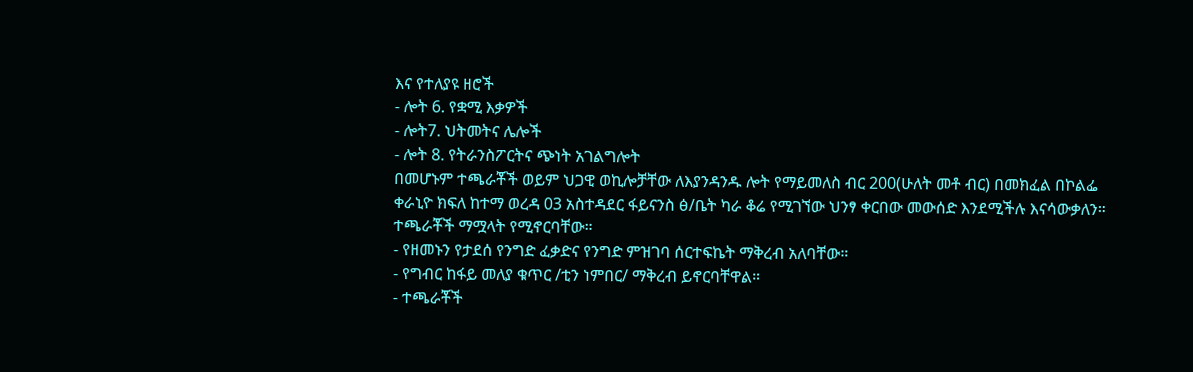እና የተለያዩ ዘሮች
- ሎት 6. የቋሚ እቃዎች
- ሎት7. ህትመትና ሌሎች
- ሎት 8. የትራንስፖርትና ጭነት አገልግሎት
በመሆኑም ተጫራቾች ወይም ህጋዊ ወኪሎቻቸው ለእያንዳንዱ ሎት የማይመለስ ብር 200(ሁለት መቶ ብር) በመክፈል በኮልፌ ቀራኒዮ ክፍለ ከተማ ወረዳ 03 አስተዳደር ፋይናንስ ፅ/ቤት ካራ ቆሬ የሚገኘው ህንፃ ቀርበው መውሰድ እንደሚችሉ እናሳውቃለን።
ተጫራቾች ማሟላት የሚኖርባቸው።
- የዘመኑን የታደሰ የንግድ ፈቃድና የንግድ ምዝገባ ሰርተፍኬት ማቅረብ አለባቸው።
- የግብር ከፋይ መለያ ቁጥር /ቲን ነምበር/ ማቅረብ ይኖርባቸዋል።
- ተጫራቾች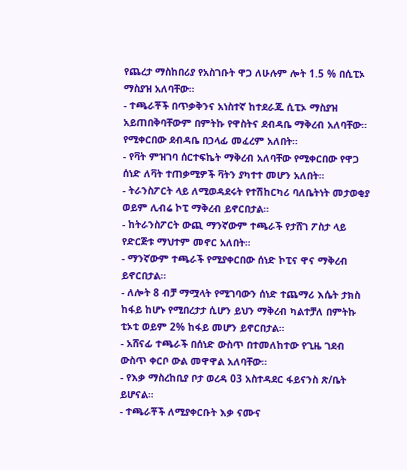የጨረታ ማስከበሪያ የአስገቡት ዋጋ ለሁሉም ሎት 1.5 % በሲፒኦ ማስያዝ አለባቸው።
- ተጫራቾች በጥቃቅንና አነስተኛ ከተደራጁ ሲፒኦ ማስያዝ አይጠበቅባቸውም በምትኩ የዋስትና ደብዳቤ ማቅረብ አለባቸው። የሚቀርበው ደብዳቤ በኃላፊ መፈረም አለበት።
- የቫት ምዝገባ ሰርተፍኬት ማቅረብ አለባቸው የሚቀርበው የዋጋ ሰነድ ለቫት ተጠቃሚዎች ቫትን ያካተተ መሆን አለበት።
- ትራንስፖርት ላይ ለሚወዳደሩት የተሽከርካሪ ባለቤትነት መታወቂያ ወይም ሊብሬ ኮፒ ማቅረብ ይኖርበታል።
- ከትራንስፖርት ውጪ ማንኛውም ተጫራች የታሸገ ፖስታ ላይ የድርጅቱ ማህተም መኖር አለበት።
- ማንኛውም ተጫራች የሚያቀርበው ሰነድ ኮፒና ዋና ማቅረብ ይኖርበታል።
- ለሎት 8 ብቻ ማሟላት የሚገባውን ሰነድ ተጨማሪ እሴት ታክስ ከፋይ ከሆኑ የሚበረታታ ሲሆን ይህን ማቅረብ ካልተቻለ በምትኩ ቲኦቲ ወይም 2% ከፋይ መሆን ይኖርበታል።
- አሸናፊ ተጫራች በሰነድ ውስጥ በተመለከተው የጊዜ ገደብ ውስጥ ቀርቦ ውል መዋዋል አለባቸው።
- የእቃ ማስረከቢያ ቦታ ወረዳ 03 አስተዳደር ፋይናንስ ጽ/ቤት ይሆናል።
- ተጫራቾች ለሚያቀርቡት እቃ ናሙና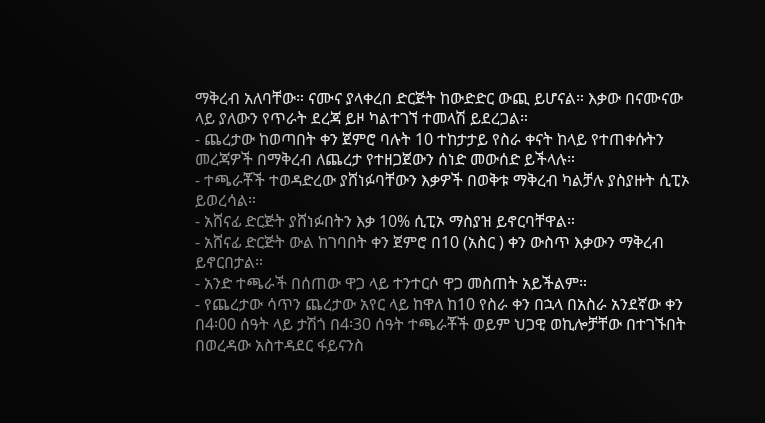ማቅረብ አለባቸው። ናሙና ያላቀረበ ድርጅት ከውድድር ውጪ ይሆናል። እቃው በናሙናው ላይ ያለውን የጥራት ደረጃ ይዞ ካልተገኘ ተመላሽ ይደረጋል።
- ጨረታው ከወጣበት ቀን ጀምሮ ባሉት 10 ተከታታይ የስራ ቀናት ከላይ የተጠቀሱትን መረጃዎች በማቅረብ ለጨረታ የተዘጋጀውን ሰነድ መውሰድ ይችላሉ።
- ተጫራቾች ተወዳድረው ያሸነፉባቸውን እቃዎች በወቅቱ ማቅረብ ካልቻሉ ያስያዙት ሲፒኦ ይወረሳል።
- አሸናፊ ድርጅት ያሸነፉበትን እቃ 10% ሲፒኦ ማስያዝ ይኖርባቸዋል።
- አሸናፊ ድርጅት ውል ከገባበት ቀን ጀምሮ በ10 (አስር ) ቀን ውስጥ እቃውን ማቅረብ ይኖርበታል።
- አንድ ተጫራች በሰጠው ዋጋ ላይ ተንተርሶ ዋጋ መስጠት አይችልም።
- የጨረታው ሳጥን ጨረታው አየር ላይ ከዋለ ከ10 የስራ ቀን በኋላ በአስራ አንደኛው ቀን በ4፡00 ሰዓት ላይ ታሽጎ በ4፡30 ሰዓት ተጫራቾች ወይም ህጋዊ ወኪሎቻቸው በተገኙበት በወረዳው አስተዳደር ፋይናንስ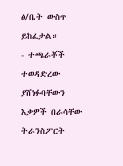ፅ/ቤት ውስጥ ይከፈታል።
- ተጫራቾች ተወዳድረው ያሸነፉባቸውን እቃዎች በራሳቸው ትራንስፖርት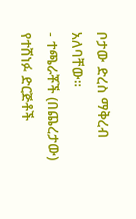ቦታው ድረስ ማቅረብ አለባቸው።
- ተጫራቾች (በጨረታው) የተሸነፉ ድርጅቶች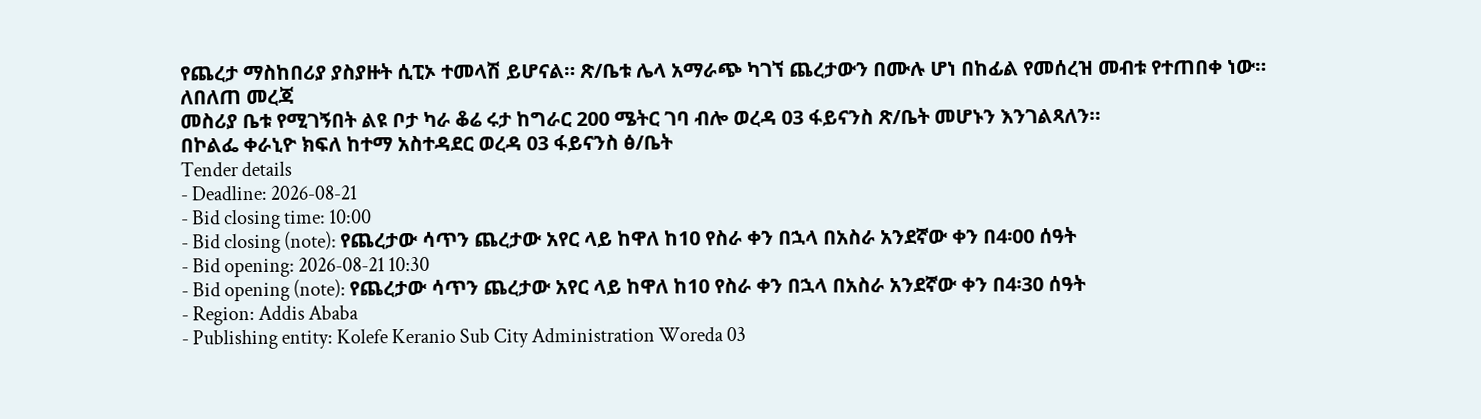የጨረታ ማስከበሪያ ያስያዙት ሲፒኦ ተመላሽ ይሆናል። ጽ/ቤቱ ሌላ አማራጭ ካገኘ ጨረታውን በሙሉ ሆነ በከፊል የመሰረዝ መብቱ የተጠበቀ ነው።
ለበለጠ መረጃ
መስሪያ ቤቱ የሚገኝበት ልዩ ቦታ ካራ ቆሬ ሩታ ከግራር 200 ሜትር ገባ ብሎ ወረዳ 03 ፋይናንስ ጽ/ቤት መሆኑን እንገልጻለን።
በኮልፌ ቀራኒዮ ክፍለ ከተማ አስተዳደር ወረዳ 03 ፋይናንስ ፅ/ቤት
Tender details
- Deadline: 2026-08-21
- Bid closing time: 10:00
- Bid closing (note): የጨረታው ሳጥን ጨረታው አየር ላይ ከዋለ ከ10 የስራ ቀን በኋላ በአስራ አንደኛው ቀን በ4፡00 ሰዓት
- Bid opening: 2026-08-21 10:30
- Bid opening (note): የጨረታው ሳጥን ጨረታው አየር ላይ ከዋለ ከ10 የስራ ቀን በኋላ በአስራ አንደኛው ቀን በ4፡30 ሰዓት
- Region: Addis Ababa
- Publishing entity: Kolefe Keranio Sub City Administration Woreda 03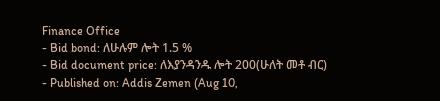Finance Office
- Bid bond: ለሁሉም ሎት 1.5 %
- Bid document price: ለእያንዳንዱ ሎት 200(ሁለት መቶ ብር)
- Published on: Addis Zemen (Aug 10,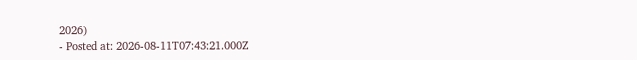2026)
- Posted at: 2026-08-11T07:43:21.000Z